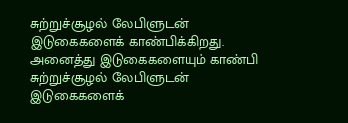சுற்றுச்சூழல் லேபிளுடன் இடுகைகளைக் காண்பிக்கிறது. அனைத்து இடுகைகளையும் காண்பி
சுற்றுச்சூழல் லேபிளுடன் இடுகைகளைக்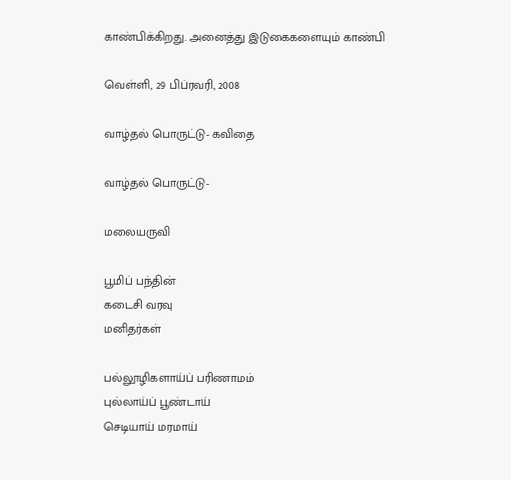காண்பிக்கிறது. அனைத்து இடுகைகளையும் காண்பி

வெள்ளி, 29 பிப்ரவரி, 2008

வாழ்தல் பொருட்டு- கவிதை

வாழ்தல் பொருட்டு-

மலையருவி

பூமிப் பந்தின்
கடைசி வரவு
மனிதர்கள்

பல்லூழிகளாய்ப் பரிணாமம்
புல்லாய்ப் பூண்டாய்
செடியாய் மரமாய்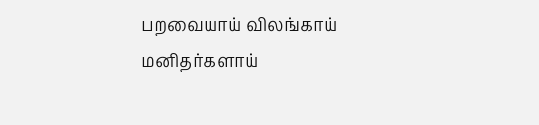பறவையாய் விலங்காய்
மனிதர்களாய்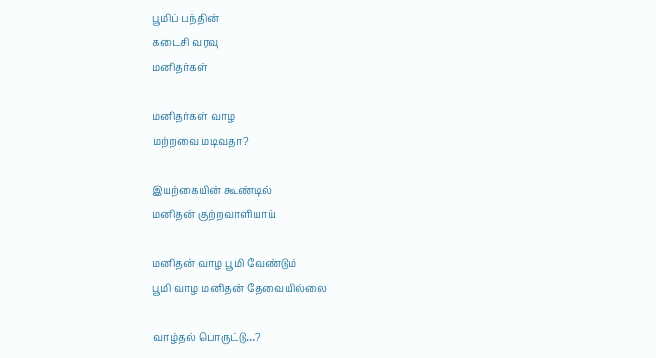பூமிப் பந்தின்
கடைசி வரவு
மனிதர்கள்

மனிதர்கள் வாழ
மற்றவை மடிவதா?

இயற்கையின் கூண்டில்
மனிதன் குற்றவாளியாய்

மனிதன் வாழ பூமி வேண்டும்
பூமி வாழ மனிதன் தேவையில்லை

வாழ்தல் பொருட்டு…?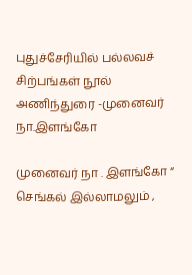புதுச்சேரியில் பல்லவச் சிற்பங்கள் நூல் அணிந்துரை -முனைவர் நா.இளங்கோ

முனைவர் நா . இளங்கோ “ செங்கல் இல்லாமலும் ,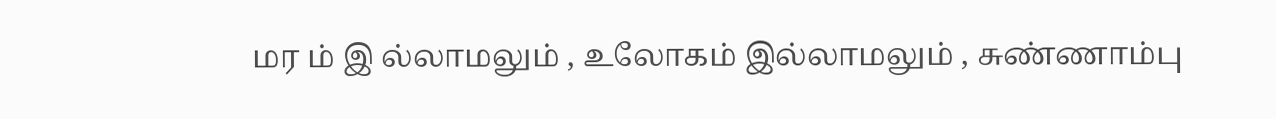மர ம் இ ல்லாமலும் , உலோகம் இல்லாமலும் , சுண்ணாம்பு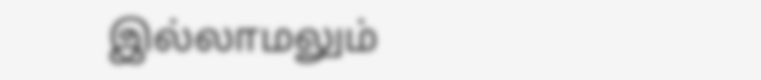இல்லாமலும்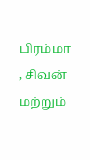பிரம்மா , சிவன் மற்றும்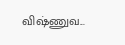விஷ்ணுவ...